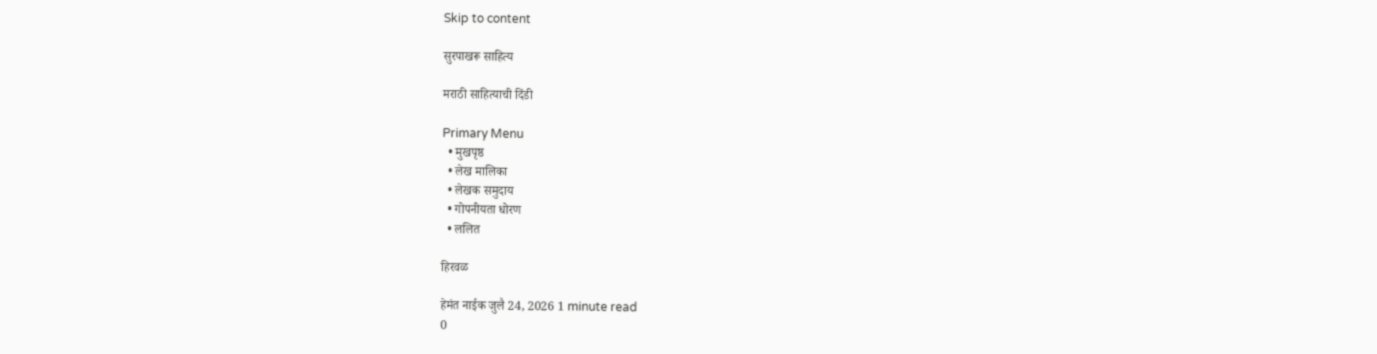Skip to content

सुरपाखरू साहित्य

मराठी साहित्याची दिंडी

Primary Menu
  • मुखपृष्ठ
  • लेख मालिका
  • लेखक समुदाय
  • गोपनीयता धोरण
  • ललित

हिरवळ

हेमंत नाईक जुलै 24, 2026 1 minute read
0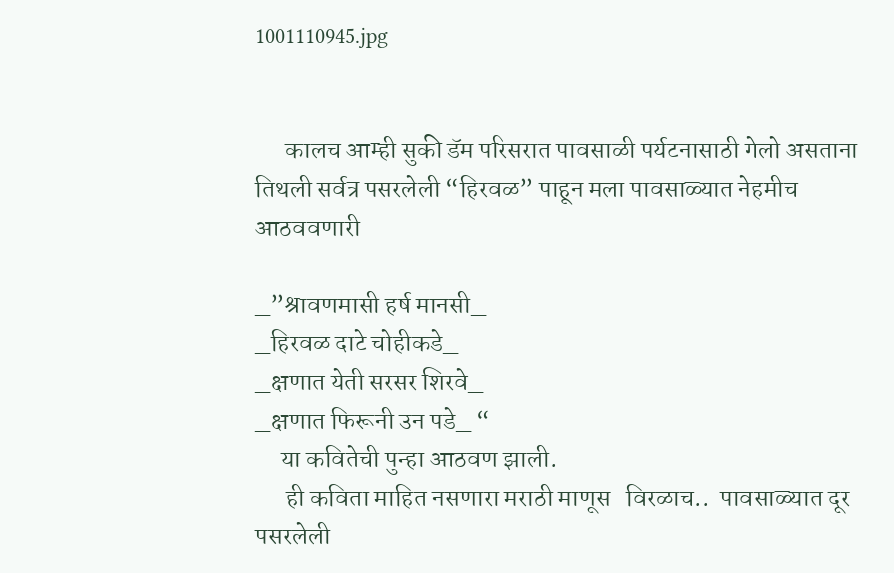1001110945.jpg


      कालच आम्ही सुकी डॅम परिसरात पावसाळी पर्यटनासाठी गेलो असताना तिथली सर्वत्र पसरलेली “हिरवळ” पाहून मला पावसाळ्यात नेहमीच आठववणारी

_”श्रावणमासी हर्ष मानसी_
_हिरवळ दाटे चोहीकडे_
_क्षणात येती सरसर शिरवे_
_क्षणात फिरूनी उन पडे_ “
     या कवितेची पुन्हा आठवण झाली.
      ही कविता माहित नसणारा मराठी माणूस   विरळाच..  पावसाळ्यात दूर पसरलेली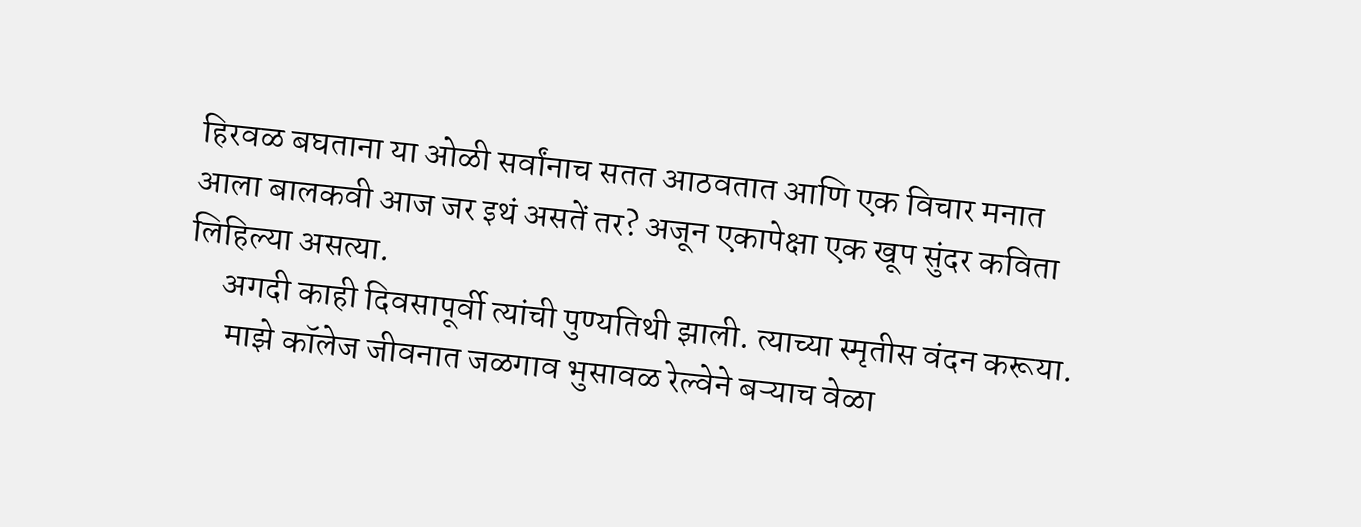हिरवळ बघताना या ओळी सर्वांनाच सतत आठवतात आणि एक विचार मनात आला बालकवी आज जर इथं असतें तर? अजून एकापेक्षा एक खूप सुंदर कविता लिहिल्या असत्या.
     अगदी काही दिवसापूर्वी त्यांची पुण्यतिथी झाली. त्याच्या स्मृतीस वंदन करूया.
      माझे कॉलेज जीवनात जळगाव भुसावळ रेल्वेने बऱ्याच वेळा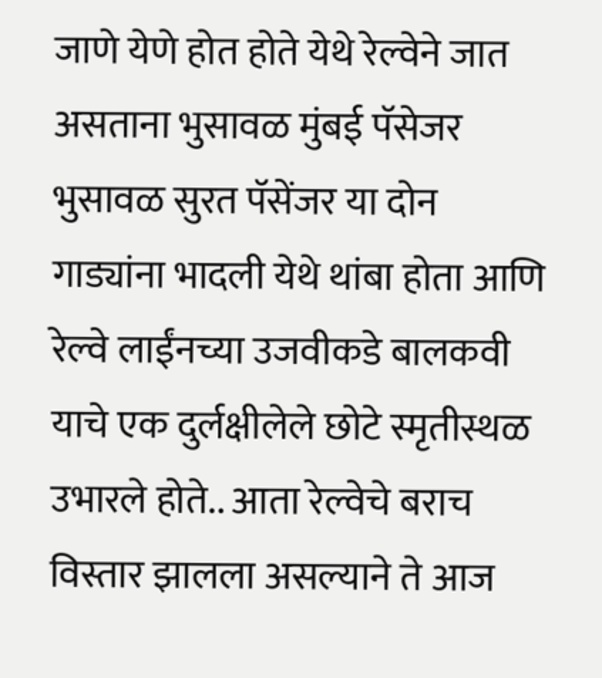जाणे येणे होत होते येथे रेल्वेने जात असताना भुसावळ मुंबई पॅसेजर भुसावळ सुरत पॅसेंजर या दोन गाड्यांना भादली येथे थांबा होता आणि रेल्वे लाईंनच्या उजवीकडे बालकवी याचे एक दुर्लक्षीलेले छोटे स्मृतीस्थळ उभारले होते.. आता रेल्वेचे बराच विस्तार झालला असल्याने ते आज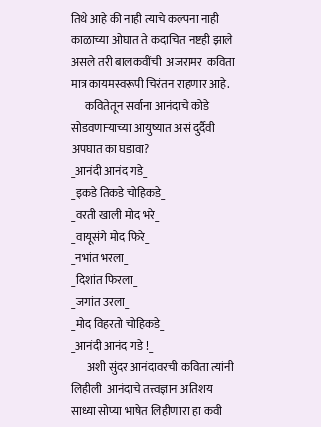तिथे आहे की नाही त्याचे कल्पना नाही काळाच्या ओघात ते कदाचित नष्टही झाले असले तरी बालकवींची  अजरामर  कविता मात्र कायमस्वरूपी चिरंतन राहणार आहे.
      कवितेतून सर्वाना आनंदाचे कोडे सोडवणाऱ्याच्या आयुष्यात असं दुर्दैवी अपघात का घडावा?
_आनंदी आनंद गडे_
_इकडे तिकडे चोहिकडे_
_वरती खाली मोद भरे_
_वायूसंगे मोद फिरे_
_नभांत भरला_
_दिशांत फिरला_
_जगांत उरला_
_मोद विहरतो चोहिकडे_
_आनंदी आनंद गडे !_
       अशी सुंदर आनंदावरची कविता त्यांनी लिहीली  आनंदाचे तत्त्वज्ञान अतिशय साध्या सोप्या भाषेत लिहीणारा हा कवी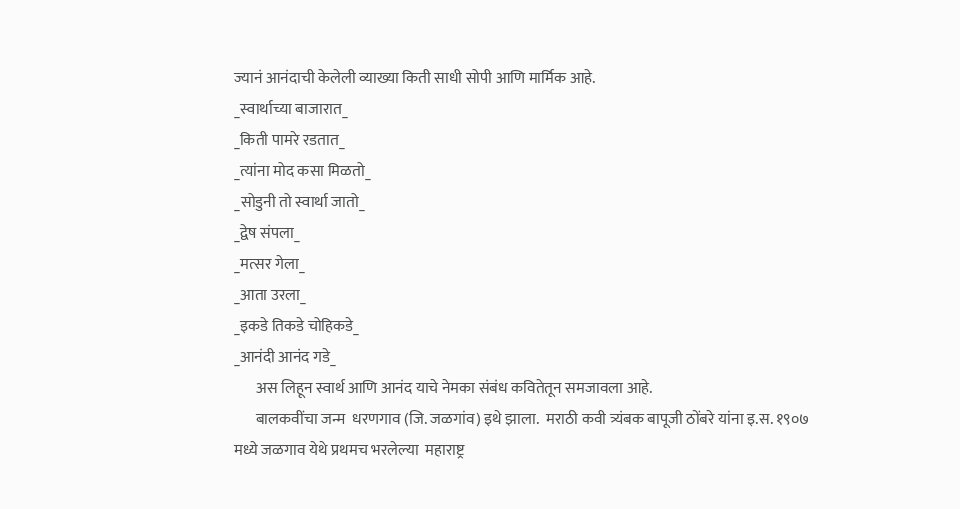ज्यानं आनंदाची केलेली व्याख्या किती साधी सोपी आणि मार्मिक आहे.
_स्वार्थाच्या बाजारात_
_किती पामरे रडतात_
_त्यांना मोद कसा मिळतो_
_सोडुनी तो स्वार्था जातो_
_द्वेष संपला_
_मत्सर गेला_
_आता उरला_
_इकडे तिकडे चोहिकडे_
_आनंदी आनंद गडे_
       अस लिहून स्वार्थ आणि आनंद याचे नेमका संबंध कवितेतून समजावला आहे.
       बालकवींचा जन्म  धरणगाव (जि. जळगांव) इथे झाला.  मराठी कवी त्र्यंबक बापूजी ठोंबरे यांना इ.स. १९०७ मध्ये जळगाव येथे प्रथमच भरलेल्या  महाराष्ट्र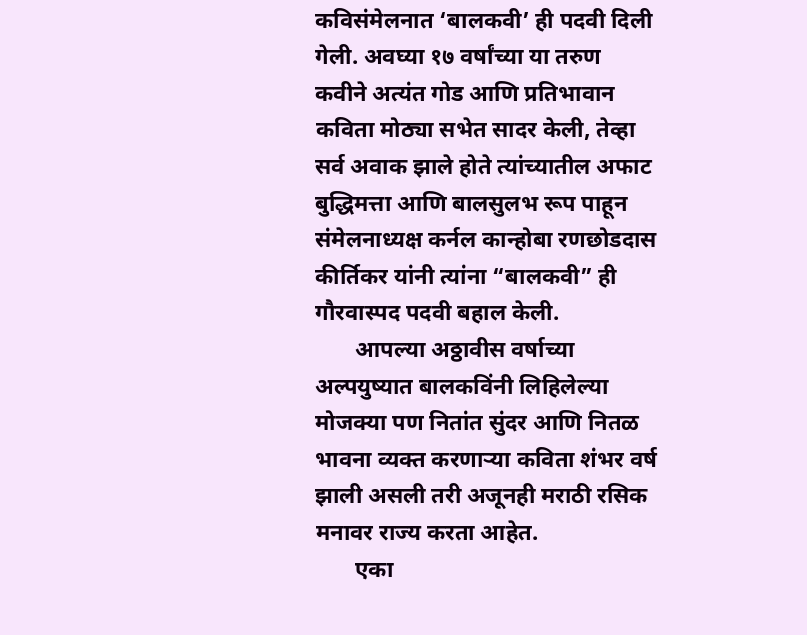कविसंमेलनात ‘बालकवी’ ही पदवी दिली गेली. अवघ्या १७ वर्षांच्या या तरुण कवीने अत्यंत गोड आणि प्रतिभावान कविता मोठ्या सभेत सादर केली, तेव्हा सर्व अवाक झाले होते त्यांच्यातील अफाट बुद्धिमत्ता आणि बालसुलभ रूप पाहून संमेलनाध्यक्ष कर्नल कान्होबा रणछोडदास कीर्तिकर यांनी त्यांना “बालकवी” ही गौरवास्पद पदवी बहाल केली.
       आपल्या अठ्ठावीस वर्षाच्या अल्पयुष्यात बालकविंनी लिहिलेल्या मोजक्या पण नितांत सुंदर आणि नितळ भावना व्यक्त करणार्‍या कविता शंभर वर्ष झाली असली तरी अजूनही मराठी रसिक मनावर राज्य करता आहेत.
       एका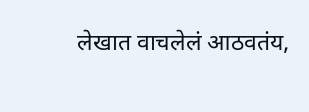लेखात वाचलेलं आठवतंय,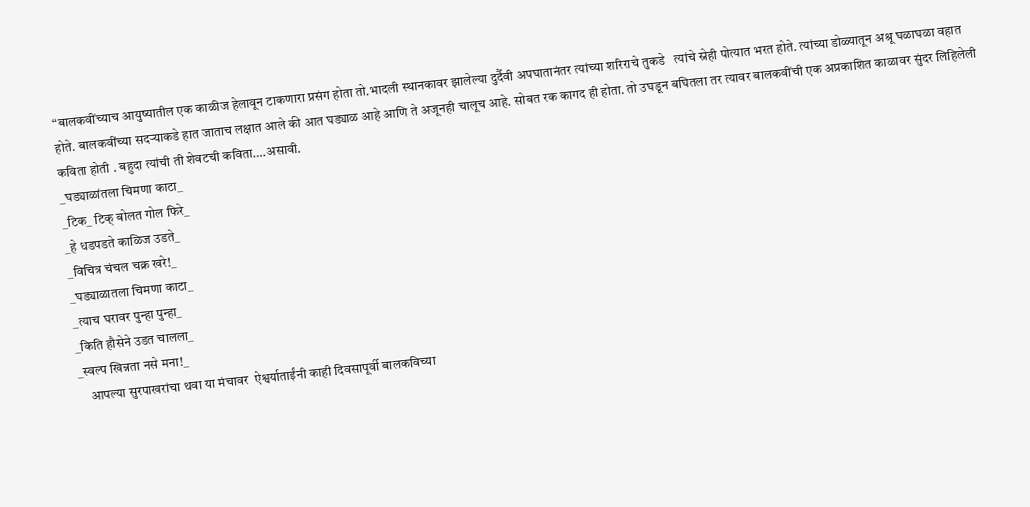“बालकवींच्याच आयुष्यातील एक काळीज हेलावून टाकणारा प्रसंग होता तो.भादली स्थानकावर झालेल्या दुर्दैवी अपघातानंतर त्यांच्या शरिराचे तुकडे   त्यांचे स्नेही पोत्यात भरत होते. त्यांच्या डोळ्यातून अश्रू घळाघळा वहात होते. बालकवींच्या सदर्‍याकडे हात जाताच लक्षात आले की आत घड्याळ आहे आणि ते अजूनही चालूच आहे. सोबत रक कागद ही होता. तो उघडून बघितला तर त्यावर बालकवींची एक अप्रकाशित काळावर सुंदर लिहिलेली कविता होती . बहुदा त्यांची ती शेवटची कविता….असावी.
_घड्याळांतला चिमणा काटा_
_टिक_ टिक् बोलत गोल फिरे_
_हे धडपडते काळिज उडते_
_विचित्र चंचल चक्र खरे!_
_घड्याळातला चिमणा काटा_
_त्याच घरावर पुन्हा पुन्हा_
_किति हौसेने उडत चालला_
_स्वल्प खिन्नता नसे मना!_
    आपल्या सुरपाखरांचा थवा या मंचावर  ऐश्वर्याताईंनी काही दिवसापूर्वी बालकविच्या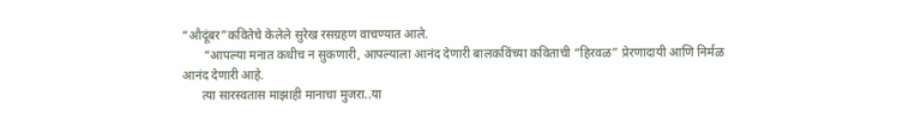“औदूंबर”कवितेचे केलेले सुरेख रसग्रहण वाचण्यात आले.
       “आपल्या मनात कधीच न सुकणारी, आपल्याला आनंद देणारी बालकविंच्या कविताची “हिरवळ” प्रेरणादायी आणि निर्मळ आनंद देणारी आहे.
      त्या सारस्वतास माझाही मानाचा मुजरा..या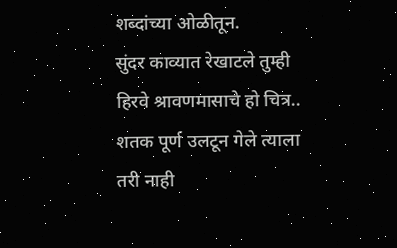शब्दांच्या ओळीतून.
सुंदर काव्यात रेखाटले तुम्ही
हिरवे श्रावणमासाचे हो चित्र..
शतक पूर्ण उलटून गेले त्याला
तरी नाही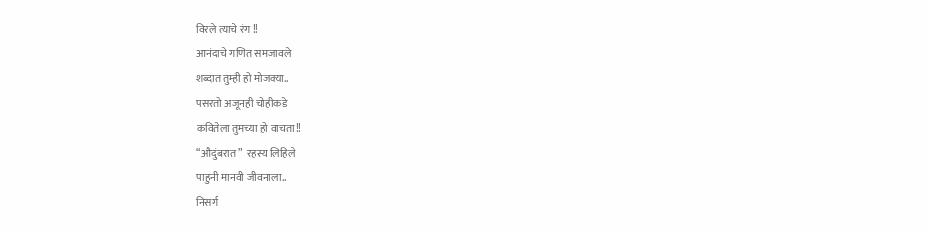विरले त्याचे रंग !!
आनंदाचे गणित समजावले
शब्दात तुम्ही हो मोजक्या..
पसरतो अजूनही चोहीकडे
कवितेला तुमच्या हो वाचता!!
“औदुंबरात”  रहस्य लिहिले
पाहुनी मानवी जीवनाला..
निसर्ग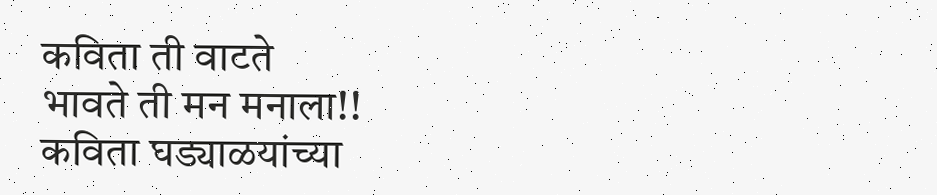कविता ती वाटते
भावते ती मन मनाला!!
कविता घड्याळयांच्या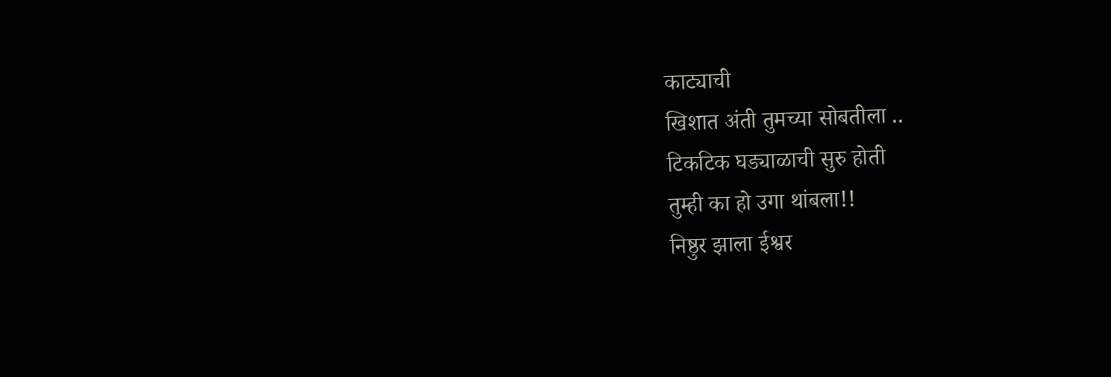काट्याची
खिशात अंती तुमच्या सोबतीला ..
टिकटिक घड्याळाची सुरु होती
तुम्ही का हो उगा थांबला!!
निष्ठुर झाला ईश्वर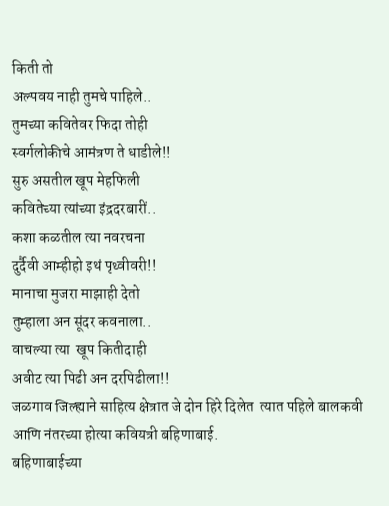किती तो
अल्पवय नाही तुमचे पाहिले..
तुमच्या कवितेवर फिदा तोही
स्वर्गलोकीचे आमंत्रण ते धाडीले!!
सुरु असतील खूप मेहफिली
कवितेच्या त्यांच्या इंद्रदरबारीं..
कशा कळतील त्या नवरचना
दुर्दैवी आम्हीहो इथं पृथ्वीवरी!!
मानाचा मुजरा माझाही देतो
तुम्हाला अन सूंदर कवनाला..
वाचल्या त्या  खूप कितीदाही
अवीट त्या पिढी अन दरपिढीला!!
जळगाव जिल्ह्याने साहित्य क्षेत्रात जे दोन हिरे दिलेत  त्यात पहिले बालकवी आणि नंतरच्या होत्या कवियत्री बहिणाबाई.
बहिणाबाईच्या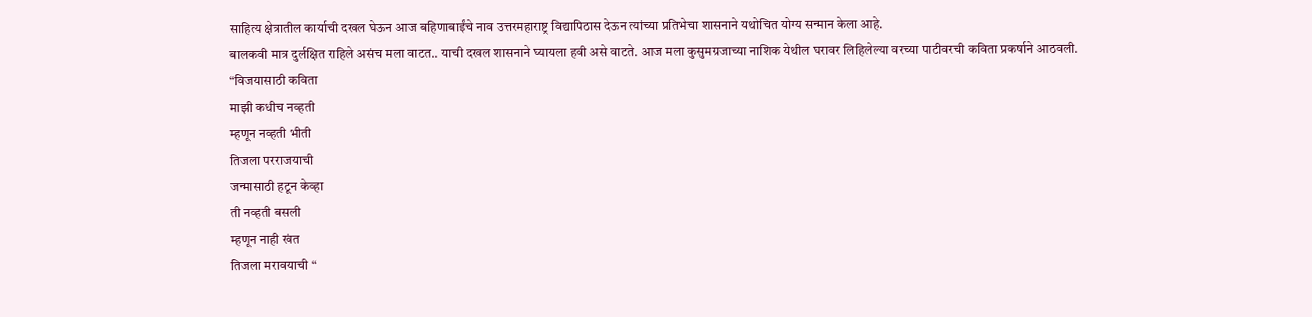साहित्य क्षेत्रातील कार्याची दखल घेऊन आज बहिणाबाईंचे नाव उत्तरमहाराष्ट्र विद्यापिठास देऊन त्यांच्या प्रतिभेचा शासनाने यथोचित योग्य सन्मान केला आहे.
बालकवी मात्र दुर्लक्षित राहिले असंच मला वाटत.. याची दखल शासनाने घ्यायला हवी असे वाटते. आज मला कुसुमग्रजाच्या नाशिक येथील घरावर लिहिलेल्या वरच्या पाटीवरची कविता प्रकर्षाने आठवली.
“विजयासाठी कविता
माझी कधीच नव्हती
म्हणून नव्हती भीती
तिजला परराजयाची
जन्मासाठी हटून केव्हा
ती नव्हती बसली
म्हणून नाही खंत
तिजला मरावयाची “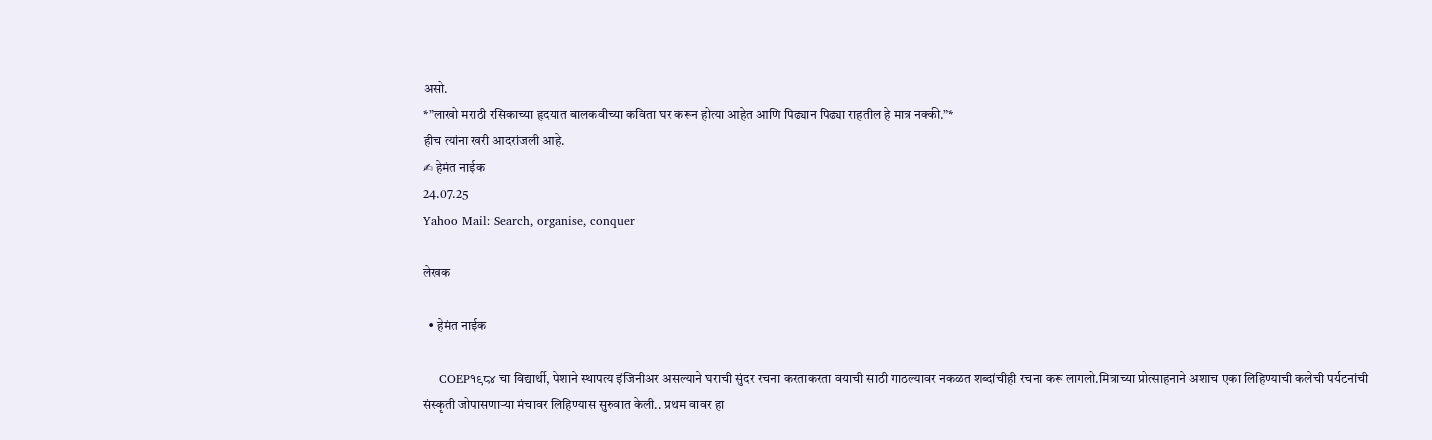असो.
*”लाखो मराठी रसिकाच्या हृदयात बालकवीच्या कविता घर करून होत्या आहेत आणि पिढ्यान पिढ्या राहतील हे मात्र नक्की.”*
हीच त्यांना खरी आदरांजली आहे.
✍ हेमंत नाईक
24.07.25
Yahoo Mail: Search, organise, conquer

लेखक

  • हेमंत नाईक

    COEP१९८४ चा विद्यार्थी, पेशाने स्थापत्य इंजिनीअर असल्याने घराची सुंदर रचना करताकरता वयाची साठी गाठल्यावर नकळत शब्दांचीही रचना करू लागलो.मित्राच्या प्रोत्साहनाने अशाच एका लिहिण्याची कलेची पर्यटनांची संस्कृती जोपासणाऱ्या मंचावर लिहिण्यास सुरुवात केली.. प्रथम वावर हा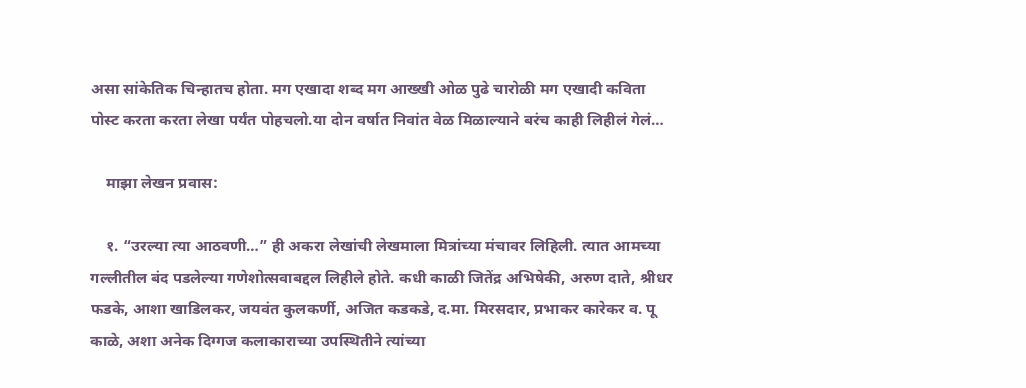असा सांकेतिक चिन्हातच होता. मग एखादा शब्द मग आख्खी ओळ पुढे चारोळी मग एखादी कविता पोस्ट करता करता लेखा पर्यंत पोहचलो.या दोन वर्षात निवांत वेळ मिळाल्याने बरंच काही लिहीलं गेलं…

    माझा लेखन प्रवास:

    १. “उरल्या त्या आठवणी…” ही अकरा लेखांची लेखमाला मित्रांच्या मंचावर लिहिली. त्यात आमच्या गल्लीतील बंद पडलेल्या गणेशोत्सवाबद्दल लिहीले होते. कधी काळी जितेंद्र अभिषेकी, अरुण दाते, श्रीधर फडके, आशा खाडिलकर, जयवंत कुलकर्णी, अजित कडकडे, द.मा. मिरसदार, प्रभाकर कारेकर व. पू काळे, अशा अनेक दिग्गज कलाकाराच्या उपस्थितीने त्यांच्या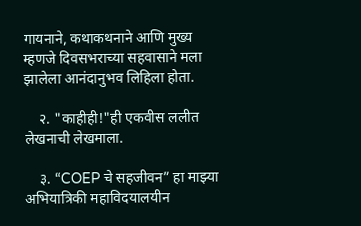गायनाने, कथाकथनाने आणि मुख्य म्हणजे दिवसभराच्या सहवासाने मला झालेला आनंदानुभव लिहिला होता.

    २. "काहीही!"ही एकवीस ललीत लेखनाची लेखमाला.

    ३. “COEP चे सहजीवन” हा माझ्या अभियात्रिकी महाविदयालयीन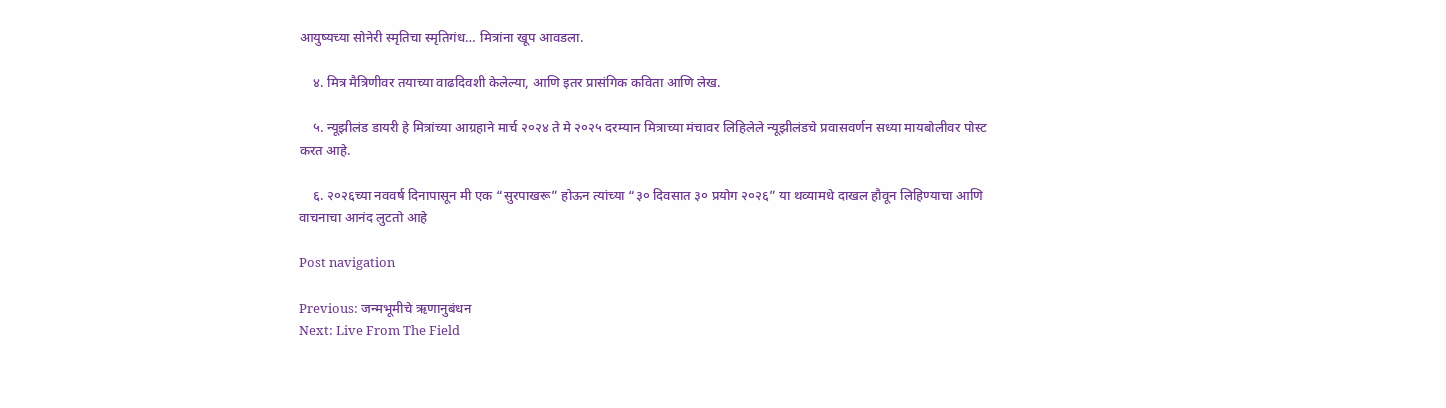आयुष्यच्या सोनेरी स्मृतिचा स्मृतिगंध… मित्रांना खूप आवडला.

    ४. मित्र मैत्रिणीवर तयाच्या वाढदिवशी केलेल्या, आणि इतर प्रासंगिक कविता आणि लेख.

    ५. न्यूझीलंड डायरी हे मित्रांच्या आग्रहाने मार्च २०२४ ते मे २०२५ दरम्यान मित्राच्या मंचावर लिहिलेले न्यूझीलंडचे प्रवासवर्णन सध्या मायबोलीवर पोस्ट करत आहे.

    ६. २०२६च्या नववर्ष दिनापासून मी एक “सुरपाखरू” होऊन त्यांच्या “३० दिवसात ३० प्रयोग २०२६” या थव्यामधे दाखल हौवून लिहिण्याचा आणि वाचनाचा आनंद लुटतो आहे

Post navigation

Previous: जन्मभूमीचे ऋणानुबंधन
Next: Live From The Field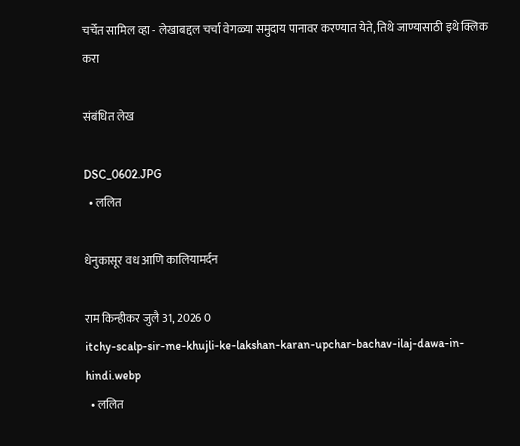चर्चेत सामिल व्हा - लेखाबद्दल चर्चा वेगळ्या समुदाय पानावर करण्यात येते, तिथे जाण्यासाठी इथे क्लिक करा

संबंधित लेख

DSC_0602.JPG
  • ललित

धेनुकासूर वध आणि कालियामर्दन

राम किन्हीकर जुलै 31, 2026 0
itchy-scalp-sir-me-khujli-ke-lakshan-karan-upchar-bachav-ilaj-dawa-in-hindi.webp
  • ललित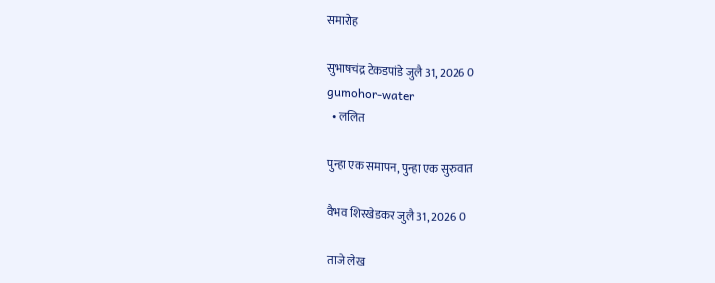समारोह

सुभाषचंद्र टेकडपांडे जुलै 31, 2026 0
gumohor-water
  • ललित

पुन्हा एक समापन, पुन्हा एक सुरुवात

वैभव शिरखेडकर जुलै 31, 2026 0

ताजे लेख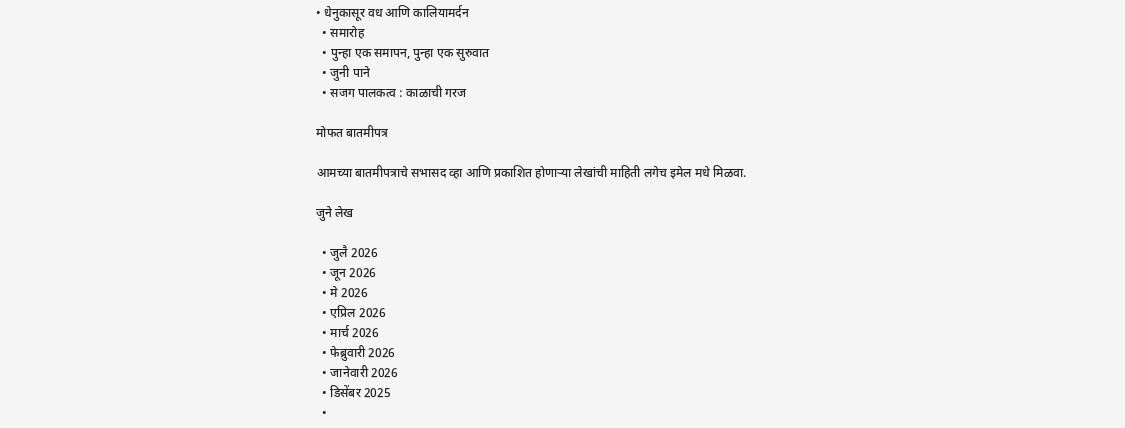• धेनुकासूर वध आणि कालियामर्दन
  • समारोह
  • पुन्हा एक समापन, पुन्हा एक सुरुवात
  • जुनी पाने
  • सजग पालकत्व : काळाची गरज

मोफत बातमीपत्र

आमच्या बातमीपत्राचे सभासद व्हा आणि प्रकाशित होणाऱ्या लेखांची माहिती लगेच इमेल मधे मिळवा.

जुने लेख

  • जुलै 2026
  • जून 2026
  • मे 2026
  • एप्रिल 2026
  • मार्च 2026
  • फेब्रुवारी 2026
  • जानेवारी 2026
  • डिसेंबर 2025
  •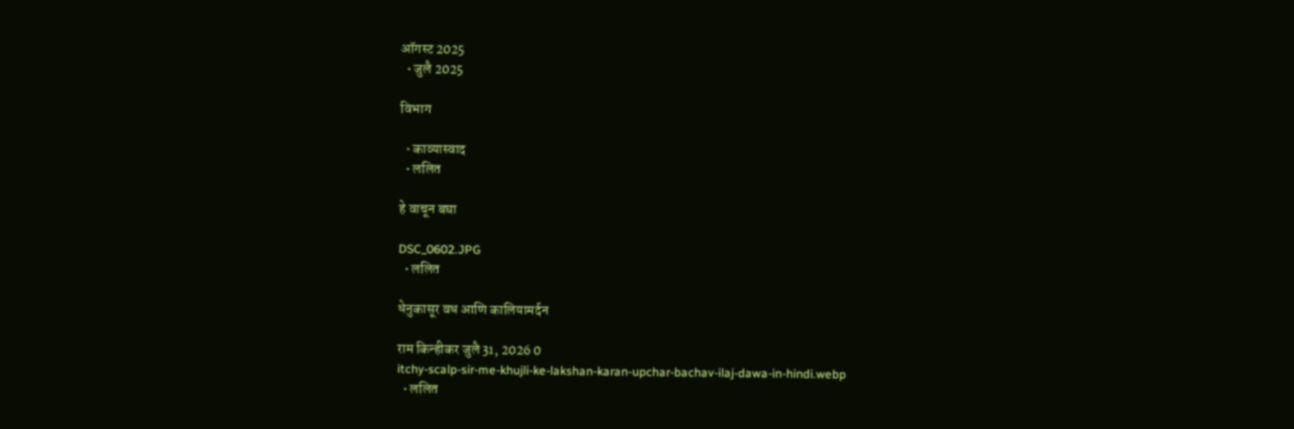ऑगस्ट 2025
  • जुलै 2025

विभाग

  • काव्यास्वाद
  • ललित

हे वाचून बघा

DSC_0602.JPG
  • ललित

धेनुकासूर वध आणि कालियामर्दन

राम किन्हीकर जुलै 31, 2026 0
itchy-scalp-sir-me-khujli-ke-lakshan-karan-upchar-bachav-ilaj-dawa-in-hindi.webp
  • ललित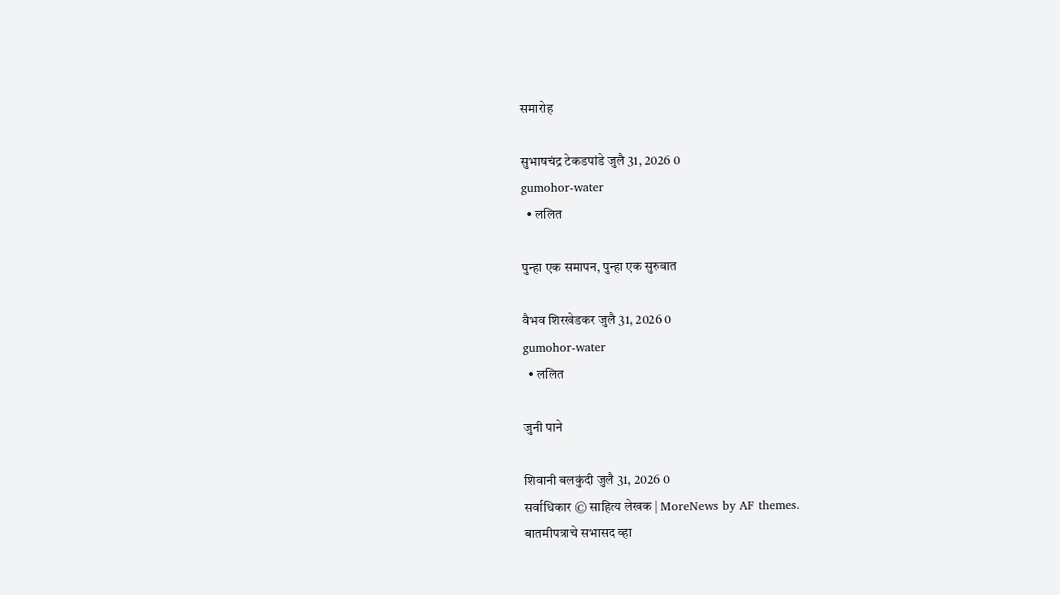समारोह

सुभाषचंद्र टेकडपांडे जुलै 31, 2026 0
gumohor-water
  • ललित

पुन्हा एक समापन, पुन्हा एक सुरुवात

वैभव शिरखेडकर जुलै 31, 2026 0
gumohor-water
  • ललित

जुनी पाने

शिवानी बलकुंदी जुलै 31, 2026 0
सर्वाधिकार © साहित्य लेखक | MoreNews by AF themes.
बातमीपत्राचे सभासद व्हा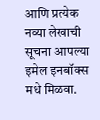आणि प्रत्येक नव्या लेखाची सूचना आपल्या इमेल इनबॉक्स मधे मिळवा.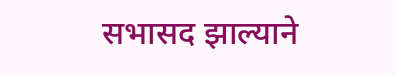सभासद झाल्याने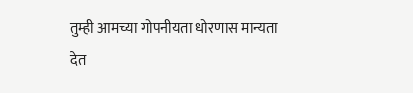तुम्ही आमच्या गोपनीयता धोरणास मान्यता देत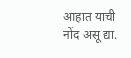आहात याची नोंद असू द्या.